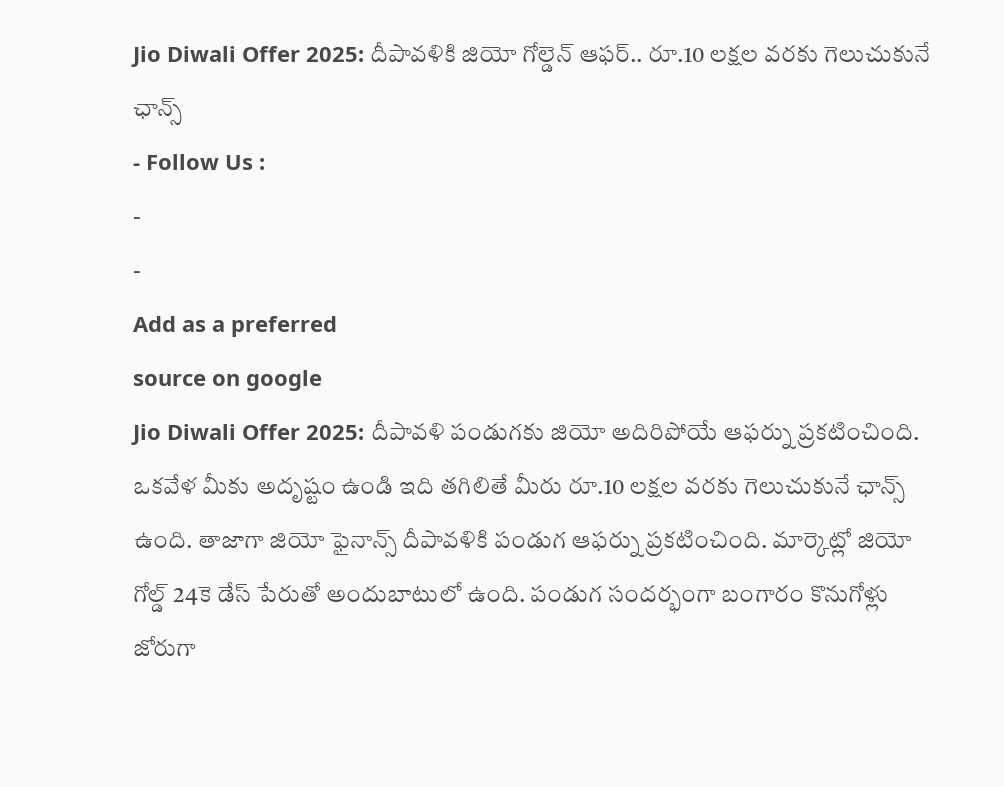Jio Diwali Offer 2025: దీపావళికి జియో గోల్డెన్ ఆఫర్.. రూ.10 లక్షల వరకు గెలుచుకునే ఛాన్స్
- Follow Us :
-
-
Add as a preferred
source on google
Jio Diwali Offer 2025: దీపావళి పండుగకు జియో అదిరిపోయే ఆఫర్ను ప్రకటించింది. ఒకవేళ మీకు అదృష్టం ఉండి ఇది తగిలితే మీరు రూ.10 లక్షల వరకు గెలుచుకునే ఛాన్స్ ఉంది. తాజాగా జియో ఫైనాన్స్ దీపావళికి పండుగ ఆఫర్ను ప్రకటించింది. మార్కెట్లో జియో గోల్డ్ 24కె డేస్ పేరుతో అందుబాటులో ఉంది. పండుగ సందర్భంగా బంగారం కొనుగోళ్లు జోరుగా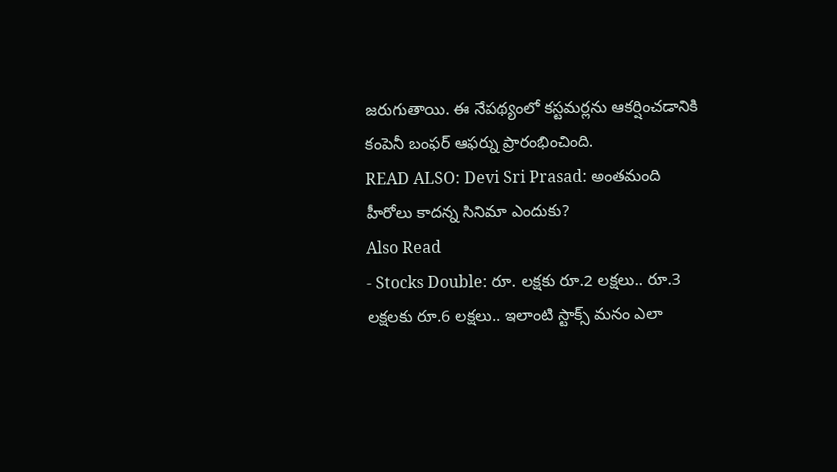జరుగుతాయి. ఈ నేపథ్యంలో కస్టమర్లను ఆకర్షించడానికి కంపెనీ బంఫర్ ఆఫర్ను ప్రారంభించింది.
READ ALSO: Devi Sri Prasad: అంతమంది హీరోలు కాదన్న సినిమా ఎందుకు?
Also Read
- Stocks Double: రూ. లక్షకు రూ.2 లక్షలు.. రూ.3 లక్షలకు రూ.6 లక్షలు.. ఇలాంటి స్టాక్స్ మనం ఎలా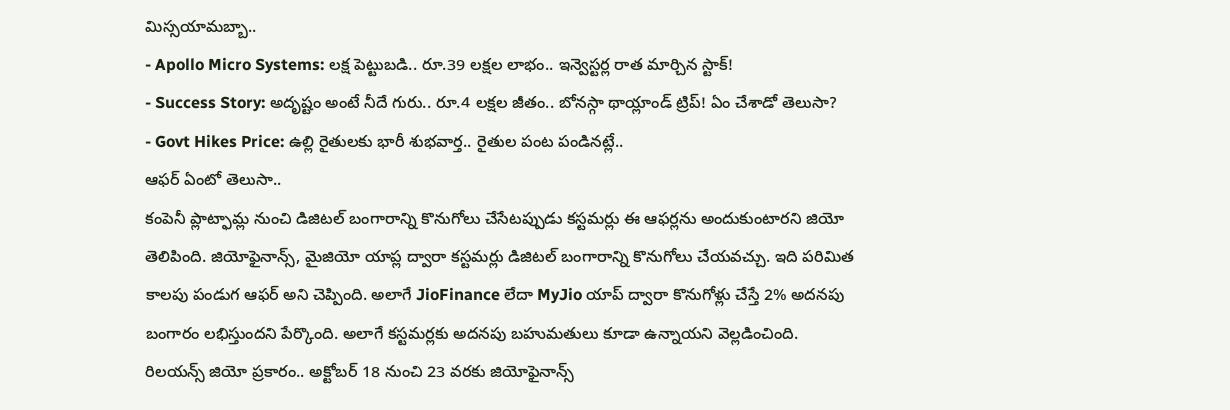మిస్సయామబ్బా..
- Apollo Micro Systems: లక్ష పెట్టుబడి.. రూ.39 లక్షల లాభం.. ఇన్వెస్టర్ల రాత మార్చిన స్టాక్!
- Success Story: అదృష్టం అంటే నీదే గురు.. రూ.4 లక్షల జీతం.. బోనస్గా థాయ్లాండ్ ట్రిప్! ఏం చేశాడో తెలుసా?
- Govt Hikes Price: ఉల్లి రైతులకు భారీ శుభవార్త.. రైతుల పంట పండినట్లే..
ఆఫర్ ఏంటో తెలుసా..
కంపెనీ ప్లాట్ఫామ్ల నుంచి డిజిటల్ బంగారాన్ని కొనుగోలు చేసేటప్పుడు కస్టమర్లు ఈ ఆఫర్లను అందుకుంటారని జియో తెలిపింది. జియోఫైనాన్స్, మైజియో యాప్ల ద్వారా కస్టమర్లు డిజిటల్ బంగారాన్ని కొనుగోలు చేయవచ్చు. ఇది పరిమిత కాలపు పండుగ ఆఫర్ అని చెప్పింది. అలాగే JioFinance లేదా MyJio యాప్ ద్వారా కొనుగోళ్లు చేస్తే 2% అదనపు బంగారం లభిస్తుందని పేర్కొంది. అలాగే కస్టమర్లకు అదనపు బహుమతులు కూడా ఉన్నాయని వెల్లడించింది.
రిలయన్స్ జియో ప్రకారం.. అక్టోబర్ 18 నుంచి 23 వరకు జియోఫైనాన్స్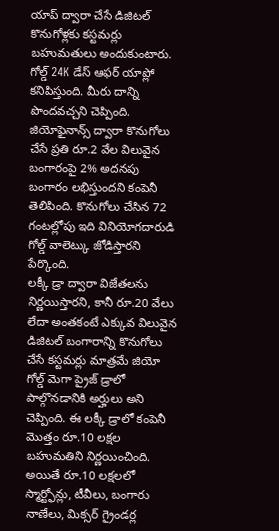యాప్ ద్వారా చేసే డిజిటల్ కొనుగోళ్లకు కస్టమర్లు బహుమతులు అందుకుంటారు. గోల్డ్ 24K డేస్ ఆఫర్ యాప్లో కనిపిస్తుంది. మీరు దాన్ని పొందవచ్చని చెప్పింది. జియోఫైనాన్స్ ద్వారా కొనుగోలు చేసే ప్రతి రూ.2 వేల విలువైన బంగారంపై 2% అదనపు బంగారం లభిస్తుందని కంపెనీ తెలిపింది. కొనుగోలు చేసిన 72 గంటల్లోపు ఇది వినియోగదారుడి గోల్డ్ వాలెట్కు జోడిస్తారని పేర్కొంది.
లక్కీ డ్రా ద్వారా విజేతలను నిర్ణయిస్తారని, కానీ రూ.20 వేలు లేదా అంతకంటే ఎక్కువ విలువైన డిజిటల్ బంగారాన్ని కొనుగోలు చేసే కస్టమర్లు మాత్రమే జియో గోల్డ్ మెగా ప్రైజ్ డ్రాలో పాల్గొనడానికి అర్హులు అని చెప్పింది. ఈ లక్కీ డ్రాలో కంపెనీ మొత్తం రూ.10 లక్షల బహుమతిని నిర్ణయించింది. అయితే రూ.10 లక్షలలో స్మార్ట్ఫోన్లు, టీవీలు, బంగారు నాణేలు, మిక్సర్ గ్రైండర్ల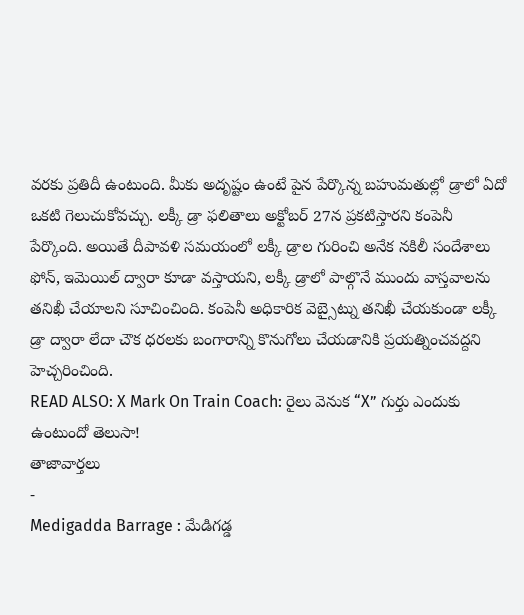వరకు ప్రతిదీ ఉంటుంది. మీకు అదృష్టం ఉంటే పైన పేర్కొన్న బహుమతుల్లో డ్రాలో ఏదో ఒకటి గెలుచుకోవచ్చు. లక్కీ డ్రా ఫలితాలు అక్టోబర్ 27న ప్రకటిస్తారని కంపెనీ పేర్కొంది. అయితే దీపావళి సమయంలో లక్కీ డ్రాల గురించి అనేక నకిలీ సందేశాలు ఫోన్, ఇమెయిల్ ద్వారా కూడా వస్తాయని, లక్కీ డ్రాలో పాల్గొనే ముందు వాస్తవాలను తనిఖీ చేయాలని సూచించింది. కంపెనీ అధికారిక వెబ్సైట్ను తనిఖీ చేయకుండా లక్కీ డ్రా ద్వారా లేదా చౌక ధరలకు బంగారాన్ని కొనుగోలు చేయడానికి ప్రయత్నించవద్దని హెచ్చరించింది.
READ ALSO: X Mark On Train Coach: రైలు వెనుక “X” గుర్తు ఎందుకు ఉంటుందో తెలుసా!
తాజావార్తలు
-
Medigadda Barrage : మేడిగడ్డ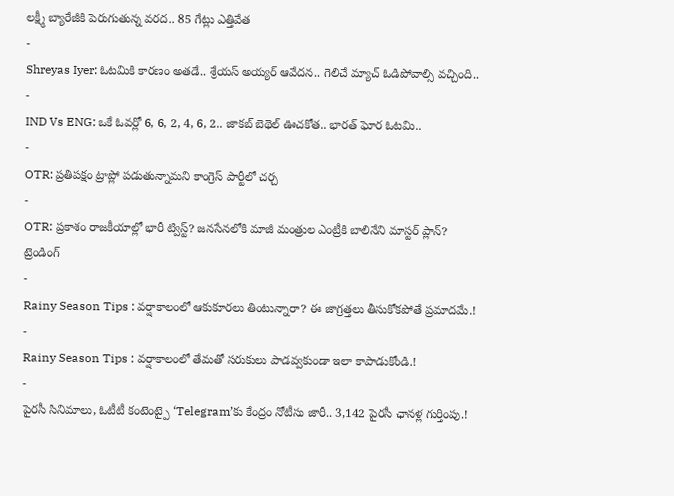లక్ష్మీ బ్యారేజీకి పెరుగుతున్న వరద.. 85 గేట్లు ఎత్తివేత
-
Shreyas Iyer: ఓటమికి కారణం అతడే.. శ్రేయస్ అయ్యర్ ఆవేదన.. గెలిచే మ్యాచ్ ఓడిపోవాల్సి వచ్చింది..
-
IND Vs ENG: ఒకే ఓవర్లో 6, 6, 2, 4, 6, 2.. జాకబ్ బెథెల్ ఊచకోత.. భారత్ ఘోర ఓటమి..
-
OTR: ప్రతిపక్షం ట్రాప్లో పడుతున్నామని కాంగ్రెస్ పార్టీలో చర్చ
-
OTR: ప్రకాశం రాజకీయాల్లో భారీ ట్విస్ట్? జనసేనలోకి మాజీ మంత్రుల ఎంట్రీకి బాలినేని మాస్టర్ ప్లాన్?
ట్రెండింగ్
-
Rainy Season Tips : వర్షాకాలంలో ఆకుకూరలు తింటున్నారా? ఈ జాగ్రత్తలు తీసుకోకపోతే ప్రమాదమే.!
-
Rainy Season Tips : వర్షాకాలంలో తేమతో సరుకులు పాడవ్వకుండా ఇలా కాపాడుకోండి.!
-
పైరసీ సినిమాలు, ఓటీటీ కంటెంట్పై ‘Telegram’కు కేంద్రం నోటీసు జారీ.. 3,142 పైరసీ ఛానళ్ల గుర్తింపు.!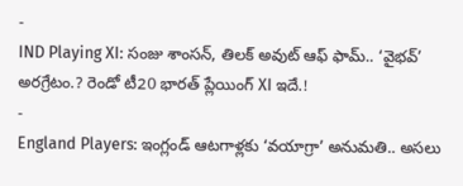-
IND Playing XI: సంజు శాంసన్, తిలక్ అవుట్ ఆఫ్ ఫామ్.. ‘వైభవ్’ అరగ్రేటం.? రెండో టీ20 భారత్ ప్లేయింగ్ XI ఇదే.!
-
England Players: ఇంగ్లండ్ ఆటగాళ్లకు ‘వయాగ్రా’ అనుమతి.. అసలు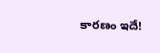కారణం ఇదే!